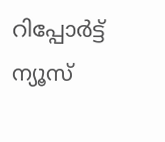റിപ്പോര്‍ട്ട്
ന്യൂസ്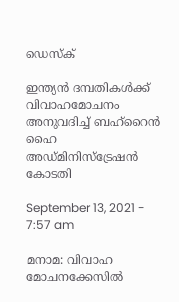ഡെസ്ക്

ഇന്ത്യൻ ദമ്പതികൾക്ക് വിവാഹമോചനം അനുവദിച്ച് ബഹ്റൈൻ ഹൈ അഡ്‍മിനി‍സ്ട്രേഷൻ കോടതി

September 13, 2021 - 7:57 am

മനാമ: വിവാഹ മോചനക്കേസിൽ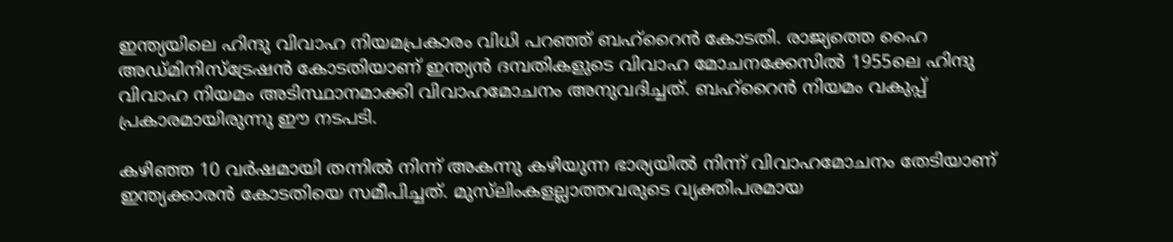ഇന്ത്യയിലെ ഹിന്ദു വിവാഹ നിയമപ്രകാരം വിധി പറഞ്ഞ് ബഹ്റൈൻ കോടതി. രാജ്യത്തെ ഹൈ അഡ്‍മിനി‍സ്‍ട്രേഷൻ കോടതിയാണ് ഇന്ത്യൻ ദമ്പതികളുടെ വിവാഹ മോചനക്കേസിൽ 1955ലെ ഹിന്ദു വിവാഹ നിയമം അടിസ്ഥാനമാക്കി വിവാഹമോചനം അനുവദിച്ചത്. ബഹ്റൈൻ നിയമം വകുപ്പ് പ്രകാരമായിരുന്നു ഈ നടപടി.

കഴിഞ്ഞ 10 വർഷമായി തന്നിൽ നിന്ന് അകന്നു കഴിയുന്ന ഭാര്യയിൽ നിന്ന് വിവാഹമോചനം തേടിയാണ് ഇന്ത്യക്കാരൻ കോടതിയെ സമീപിച്ചത്. മുസ്‍ലിംകളല്ലാത്തവരുടെ വ്യക്തിപരമായ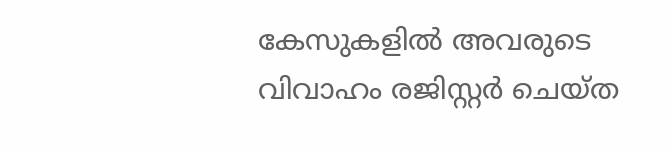കേസുകളിൽ അവരുടെ വിവാഹം രജിസ്റ്റർ ചെയ്‍ത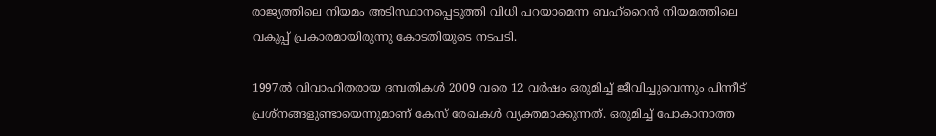രാജ്യത്തിലെ നിയമം അടിസ്ഥാനപ്പെടുത്തി വിധി പറയാമെന്ന ബഹ്റൈൻ നിയമത്തിലെ വകുപ്പ് പ്രകാരമായിരുന്നു കോടതിയുടെ നടപടി.

1997ൽ വിവാഹിതരായ ദമ്പതികൾ 2009 വരെ 12 വർഷം ഒരുമിച്ച് ജീവിച്ചുവെന്നും പിന്നീട് പ്രശ്‍നങ്ങളുണ്ടായെന്നുമാണ് കേസ് രേഖകൾ വ്യക്തമാക്കുന്നത്. ഒരുമിച്ച് പോകാനാത്ത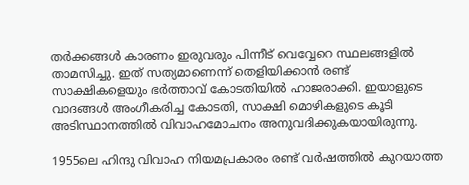തർക്കങ്ങൾ കാരണം ഇരുവരും പിന്നീട് വെവ്വേറെ സ്ഥലങ്ങളിൽ താമസിച്ചു. ഇത് സത്യമാണെന്ന് തെളിയിക്കാൻ രണ്ട് സാക്ഷികളെയും ഭർത്താവ് കോടതിയിൽ ഹാജരാക്കി. ഇയാളുടെ വാദങ്ങൾ അംഗീകരിച്ച കോടതി, സാക്ഷി മൊഴികളുടെ കൂടി അടിസ്ഥാനത്തിൽ വിവാഹമോചനം അനുവദിക്കുകയായിരുന്നു.

1955ലെ ഹിന്ദു വിവാഹ നിയമപ്രകാരം രണ്ട് വർഷത്തിൽ കുറയാത്ത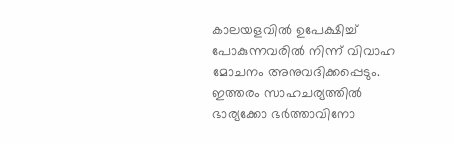കാലയളവിൽ ഉപേക്ഷിച്ച് പോകുന്നവരിൽ നിന്ന് വിവാഹ മോചനം അനുവദിക്കപ്പെടും. ഇത്തരം സാഹചര്യത്തിൽ ഭാര്യക്കോ ഭർത്താവിനോ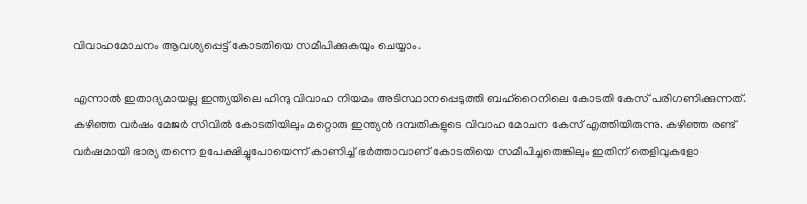വിവാഹമോചനം ആവശ്യപ്പെട്ട് കോടതിയെ സമീപിക്കുകയും ചെയ്യാം.

എന്നാൽ ഇതാദ്യമായല്ല ഇന്ത്യയിലെ ഹിന്ദു വിവാഹ നിയമം അടിസ്ഥാനപ്പെടുത്തി ബഹ്റൈനിലെ കോടതി കേസ് പരിഗണിക്കുന്നത്. കഴിഞ്ഞ വർഷം മേജർ സിവിൽ കോടതിയിലും മറ്റൊരു ഇന്ത്യൻ ദമ്പതികളുടെ വിവാഹ മോചന കേസ് എത്തിയിരുന്നു. കഴിഞ്ഞ രണ്ട് വർഷമായി ഭാര്യ തന്നെ ഉപേക്ഷിച്ചുപോയെന്ന് കാണിച്ച് ഭർത്താവാണ് കോടതിയെ സമീപിച്ചതെങ്കിലും ഇതിന് തെളിവുകളോ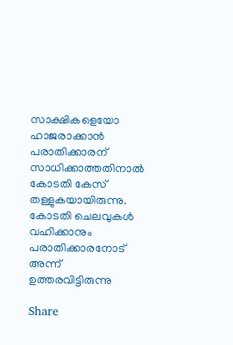സാക്ഷികളെയോ ഹാജരാക്കാൻ പരാതിക്കാരന് സാധിക്കാത്തതിനാൽ കോടതി കേസ് തള്ളുകയായിരുന്നു. കോടതി ചെലവുകൾ വഹിക്കാനും പരാതിക്കാരനോട് അന്ന് ഉത്തരവിട്ടിരുന്നു

Share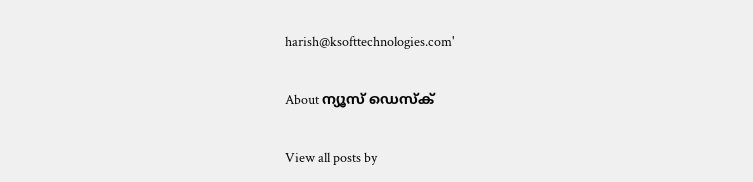harish@ksofttechnologies.com'

About ന്യൂസ് ഡെസ്ക്

View all posts by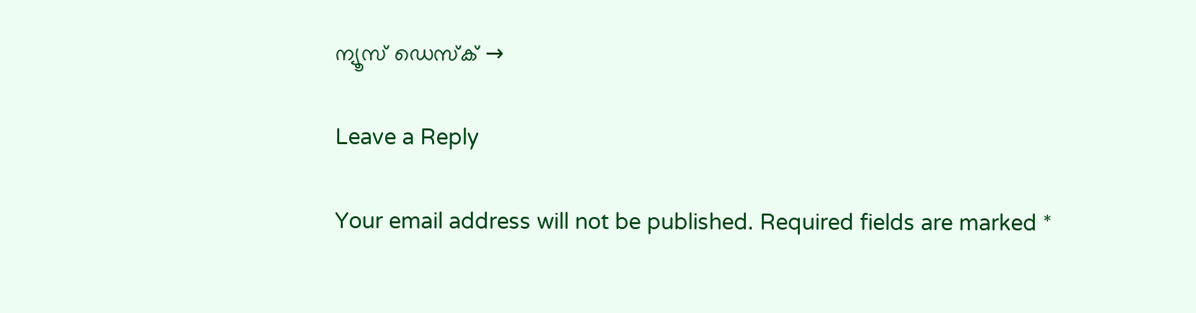ന്യൂസ് ഡെസ്ക് →

Leave a Reply

Your email address will not be published. Required fields are marked *